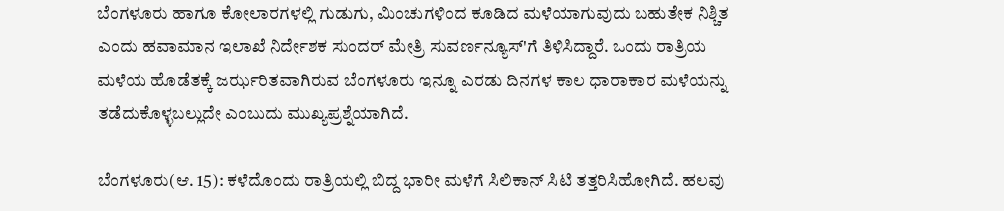ಬೆಂಗಳೂರು ಹಾಗೂ ಕೋಲಾರಗಳಲ್ಲಿ ಗುಡುಗು, ಮಿಂಚುಗಳಿಂದ ಕೂಡಿದ ಮಳೆಯಾಗುವುದು ಬಹುತೇಕ ನಿಶ್ಚಿತ ಎಂದು ಹವಾಮಾನ ಇಲಾಖೆ ನಿರ್ದೇಶಕ ಸುಂದರ್ ಮೇತ್ರಿ ಸುವರ್ಣನ್ಯೂಸ್'ಗೆ ತಿಳಿಸಿದ್ದಾರೆ. ಒಂದು ರಾತ್ರಿಯ ಮಳೆಯ ಹೊಡೆತಕ್ಕೆ ಜರ್ಝರಿತವಾಗಿರುವ ಬೆಂಗಳೂರು ಇನ್ನೂ ಎರಡು ದಿನಗಳ ಕಾಲ ಧಾರಾಕಾರ ಮಳೆಯನ್ನು ತಡೆದುಕೊಳ್ಳಬಲ್ಲುದೇ ಎಂಬುದು ಮುಖ್ಯಪ್ರಶ್ನೆಯಾಗಿದೆ.

ಬೆಂಗಳೂರು(ಆ. 15): ಕಳೆದೊಂದು ರಾತ್ರಿಯಲ್ಲಿ ಬಿದ್ದ ಭಾರೀ ಮಳೆಗೆ ಸಿಲಿಕಾನ್ ಸಿಟಿ ತತ್ತರಿಸಿಹೋಗಿದೆ. ಹಲವು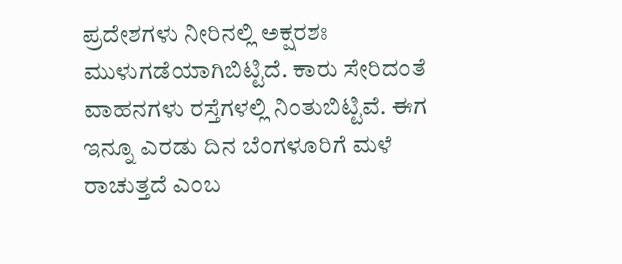ಪ್ರದೇಶಗಳು ನೀರಿನಲ್ಲಿ ಅಕ್ಷರಶಃ ಮುಳುಗಡೆಯಾಗಿಬಿಟ್ಟಿದೆ. ಕಾರು ಸೇರಿದಂತೆ ವಾಹನಗಳು ರಸ್ತೆಗಳಲ್ಲಿ ನಿಂತುಬಿಟ್ಟಿವೆ. ಈಗ ಇನ್ನೂ ಎರಡು ದಿನ ಬೆಂಗಳೂರಿಗೆ ಮಳೆ ರಾಚುತ್ತದೆ ಎಂಬ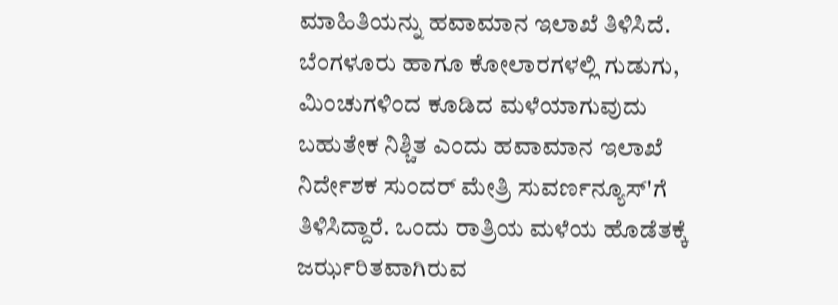ಮಾಹಿತಿಯನ್ನು ಹವಾಮಾನ ಇಲಾಖೆ ತಿಳಿಸಿದೆ. ಬೆಂಗಳೂರು ಹಾಗೂ ಕೋಲಾರಗಳಲ್ಲಿ ಗುಡುಗು, ಮಿಂಚುಗಳಿಂದ ಕೂಡಿದ ಮಳೆಯಾಗುವುದು ಬಹುತೇಕ ನಿಶ್ಚಿತ ಎಂದು ಹವಾಮಾನ ಇಲಾಖೆ ನಿರ್ದೇಶಕ ಸುಂದರ್ ಮೇತ್ರಿ ಸುವರ್ಣನ್ಯೂಸ್'ಗೆ ತಿಳಿಸಿದ್ದಾರೆ. ಒಂದು ರಾತ್ರಿಯ ಮಳೆಯ ಹೊಡೆತಕ್ಕೆ ಜರ್ಝರಿತವಾಗಿರುವ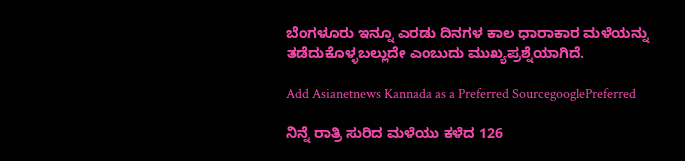ಬೆಂಗಳೂರು ಇನ್ನೂ ಎರಡು ದಿನಗಳ ಕಾಲ ಧಾರಾಕಾರ ಮಳೆಯನ್ನು ತಡೆದುಕೊಳ್ಳಬಲ್ಲುದೇ ಎಂಬುದು ಮುಖ್ಯಪ್ರಶ್ನೆಯಾಗಿದೆ.

Add Asianetnews Kannada as a Preferred SourcegooglePreferred

ನಿನ್ನೆ ರಾತ್ರಿ ಸುರಿದ ಮಳೆಯು ಕಳೆದ 126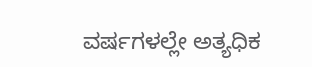ವರ್ಷಗಳಲ್ಲೇ ಅತ್ಯಧಿಕ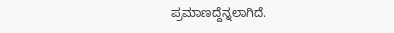ಪ್ರಮಾಣದ್ದೆನ್ನಲಾಗಿದೆ.